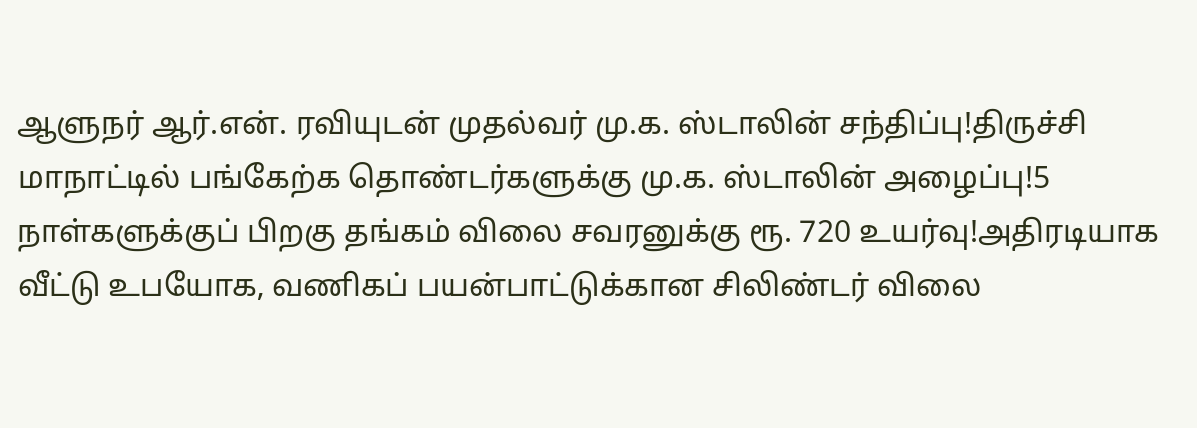ஆளுநர் ஆர்.என். ரவியுடன் முதல்வர் மு.க. ஸ்டாலின் சந்திப்பு!திருச்சி மாநாட்டில் பங்கேற்க தொண்டர்களுக்கு மு.க. ஸ்டாலின் அழைப்பு!5 நாள்களுக்குப் பிறகு தங்கம் விலை சவரனுக்கு ரூ. 720 உயர்வு!அதிரடியாக வீட்டு உபயோக, வணிகப் பயன்பாட்டுக்கான சிலிண்டர் விலை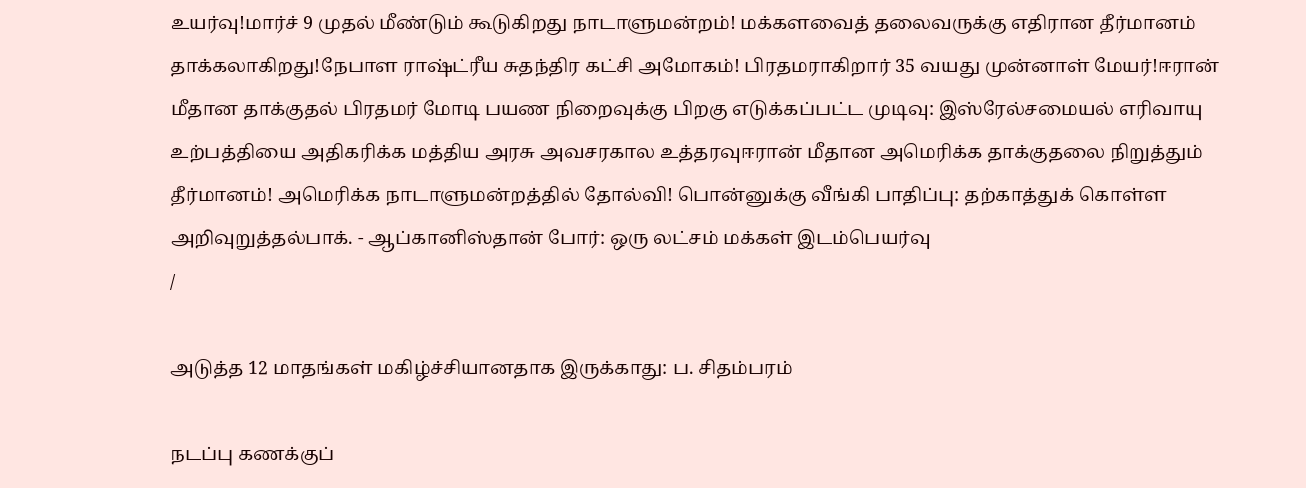உயர்வு!மார்ச் 9 முதல் மீண்டும் கூடுகிறது நாடாளுமன்றம்! மக்களவைத் தலைவருக்கு எதிரான தீர்மானம் தாக்கலாகிறது!நேபாள ராஷ்ட்ரீய சுதந்திர கட்சி அமோகம்! பிரதமராகிறார் 35 வயது முன்னாள் மேயர்!ஈரான் மீதான தாக்குதல் பிரதமர் மோடி பயண நிறைவுக்கு பிறகு எடுக்கப்பட்ட முடிவு: இஸ்ரேல்சமையல் எரிவாயு உற்பத்தியை அதிகரிக்க மத்திய அரசு அவசரகால உத்தரவுஈரான் மீதான அமெரிக்க தாக்குதலை நிறுத்தும் தீர்மானம்! அமெரிக்க நாடாளுமன்றத்தில் தோல்வி! பொன்னுக்கு வீங்கி பாதிப்பு: தற்காத்துக் கொள்ள அறிவுறுத்தல்பாக். - ஆப்கானிஸ்தான் போர்: ஒரு லட்சம் மக்கள் இடம்பெயர்வு
/

அடுத்த 12 மாதங்கள் மகிழ்ச்சியானதாக இருக்காது: ப. சிதம்பரம்

நடப்பு கணக்குப்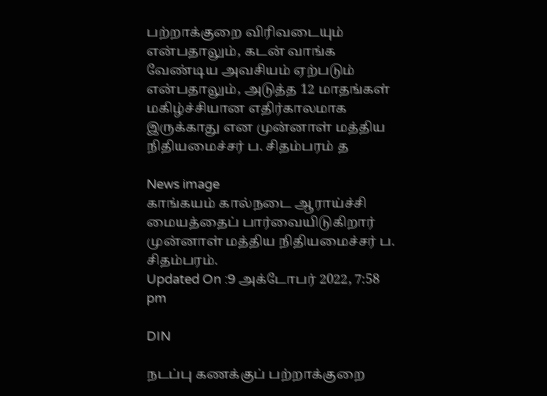பற்றாக்குறை விரிவடையும் என்பதாலும், கடன் வாங்க வேண்டிய அவசியம் ஏற்படும் என்பதாலும், அடுத்த 12 மாதங்கள் மகிழ்ச்சியான எதிர்காலமாக இருக்காது என முன்னாள் மத்திய நிதியமைச்சர் ப. சிதம்பரம் த

News image
காங்கயம் கால்நடை ஆராய்ச்சி மையத்தைப் பார்வையிடுகிறார் முன்னாள் மத்திய நிதியமைச்சர் ப. சிதம்பரம்.
Updated On :9 அக்டோபர் 2022, 7:58 pm

DIN

நடப்பு கணக்குப் பற்றாக்குறை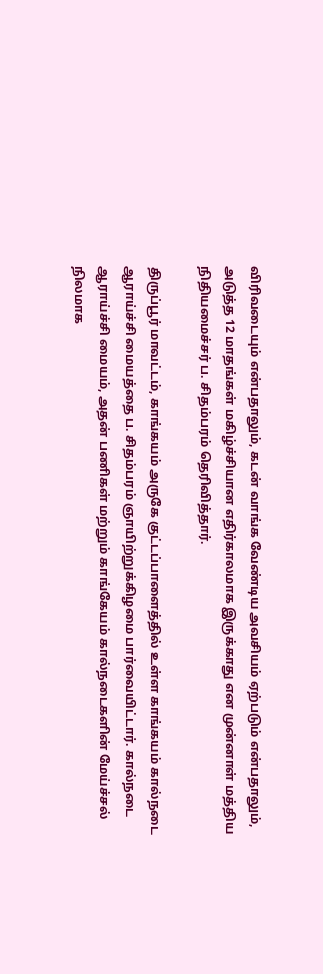விரிவடையும் என்பதாலும், கடன் வாங்க வேண்டிய அவசியம் ஏற்படும் என்பதாலும், அடுத்த 12 மாதங்கள் மகிழ்ச்சியான எதிர்காலமாக இருக்காது என முன்னாள் மத்திய நிதியமைச்சர் ப. சிதம்பரம் தெரிவித்தார்.

திருப்பூர் மாவட்டம், காங்கயம் அருகே குட்டப்பாளைத்தில் உள்ள காங்கயம் கால்நடை ஆராய்ச்சி மையத்தை ப. சிதம்பரம் ஞாயிற்றுக்கிழமை பார்வையிட்டார். கால்நடை ஆராய்ச்சி மையம், அதன் பணிகள் மற்றும் காங்கேயம் கால்நடைகளின் மேய்ச்சல் நிலமாக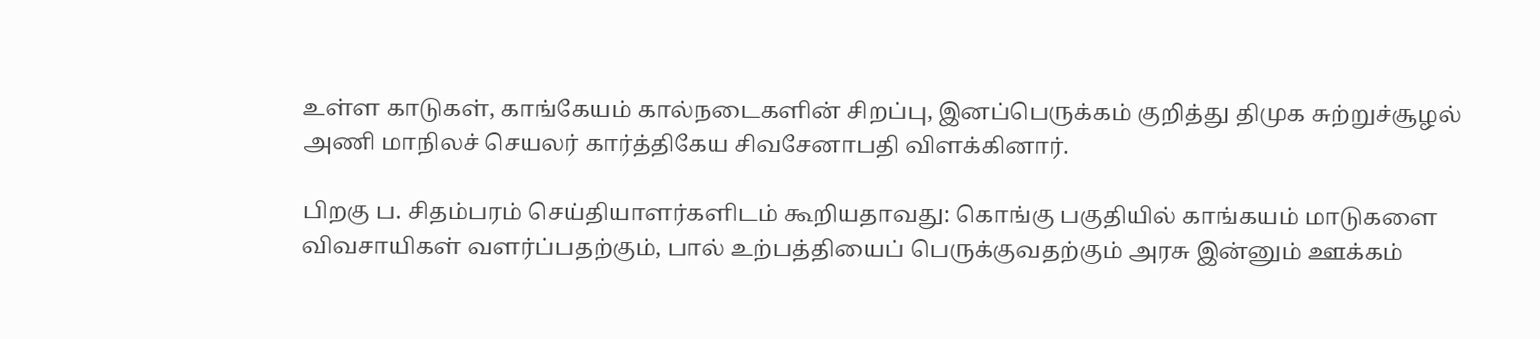உள்ள காடுகள், காங்கேயம் கால்நடைகளின் சிறப்பு, இனப்பெருக்கம் குறித்து திமுக சுற்றுச்சூழல் அணி மாநிலச் செயலர் கார்த்திகேய சிவசேனாபதி விளக்கினார்.

பிறகு ப. சிதம்பரம் செய்தியாளர்களிடம் கூறியதாவது: கொங்கு பகுதியில் காங்கயம் மாடுகளை விவசாயிகள் வளர்ப்பதற்கும், பால் உற்பத்தியைப் பெருக்குவதற்கும் அரசு இன்னும் ஊக்கம்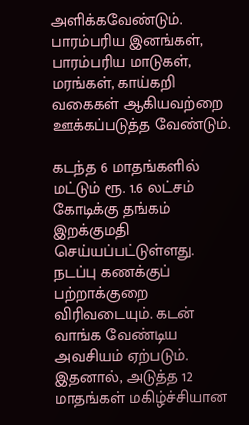அளிக்கவேண்டும். பாரம்பரிய இனங்கள், பாரம்பரிய மாடுகள், மரங்கள், காய்கறி வகைகள் ஆகியவற்றை ஊக்கப்படுத்த வேண்டும்.

கடந்த 6 மாதங்களில் மட்டும் ரூ. 1.6 லட்சம் கோடிக்கு தங்கம் இறக்குமதி செய்யப்பட்டுள்ளது. நடப்பு கணக்குப் பற்றாக்குறை விரிவடையும். கடன் வாங்க வேண்டிய அவசியம் ஏற்படும். இதனால், அடுத்த 12 மாதங்கள் மகிழ்ச்சியான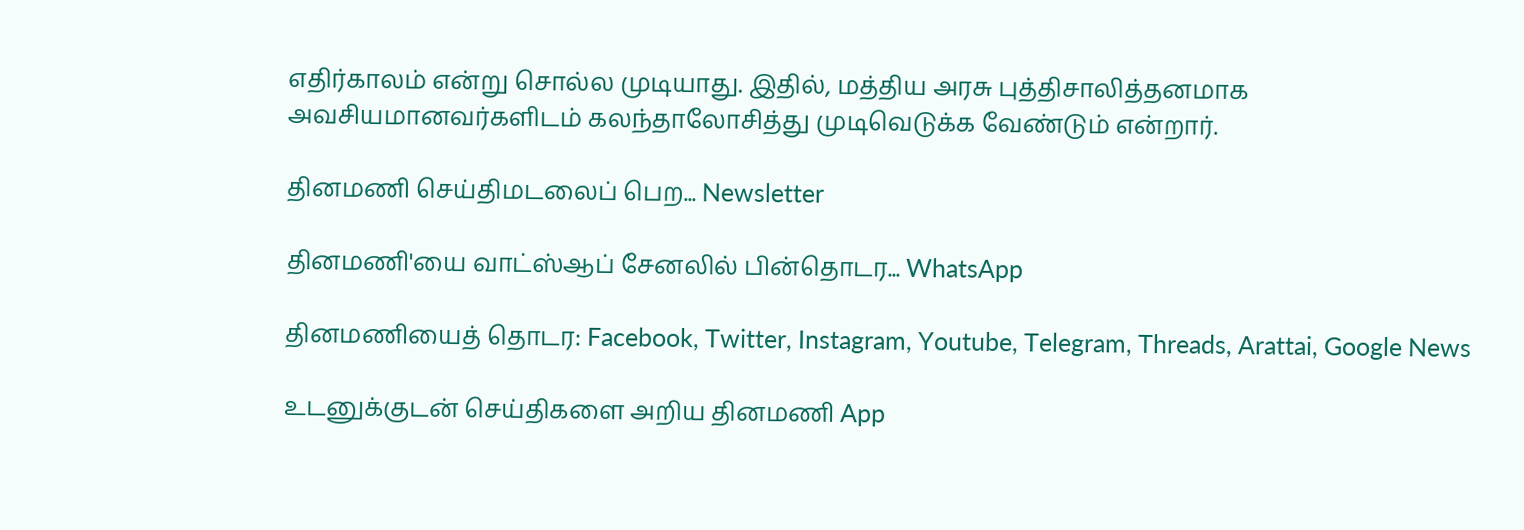எதிர்காலம் என்று சொல்ல முடியாது. இதில், மத்திய அரசு புத்திசாலித்தனமாக அவசியமானவர்களிடம் கலந்தாலோசித்து முடிவெடுக்க வேண்டும் என்றார்.

தினமணி செய்திமடலைப் பெற... Newsletter

தினமணி'யை வாட்ஸ்ஆப் சேனலில் பின்தொடர... WhatsApp

தினமணியைத் தொடர: Facebook, Twitter, Instagram, Youtube, Telegram, Threads, Arattai, Google News

உடனுக்குடன் செய்திகளை அறிய தினமணி App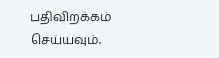பதிவிறக்கம் செய்யவும்.